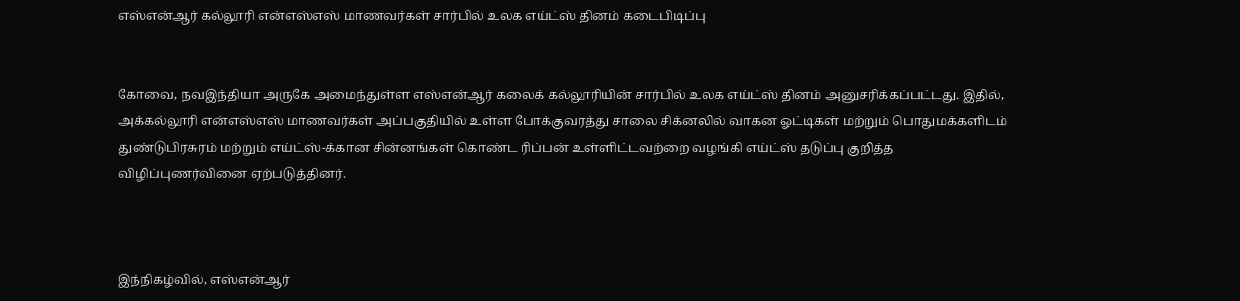எஸ்என்ஆர் கல்லூரி என்எஸ்எஸ் மாணவர்கள் சார்பில் உலக எய்ட்ஸ் தினம் கடைபிடிப்பு


கோவை, நவஇந்தியா அருகே அமைந்துள்ள எஸ்என்ஆர் கலைக் கல்லூரியின் சார்பில் உலக எய்ட்ஸ் தினம் அனுசரிக்கப்பட்டது. இதில், அக்கல்லூரி என்எஸ்எஸ் மாணவர்கள் அப்பகுதியில் உள்ள போக்குவரத்து சாலை சிக்னலில் வாகன ஓட்டிகள் மற்றும் பொதுமக்களிடம் துண்டுபிரசுரம் மற்றும் எய்ட்ஸ்-க்கான சின்னங்கள் கொண்ட ரிப்பன் உள்ளிட்டவற்றை வழங்கி எய்ட்ஸ் தடுப்பு குறித்த விழிப்புணர்வினை ஏற்படுத்தினர்.



இந்நிகழ்வில், எஸ்என்ஆர்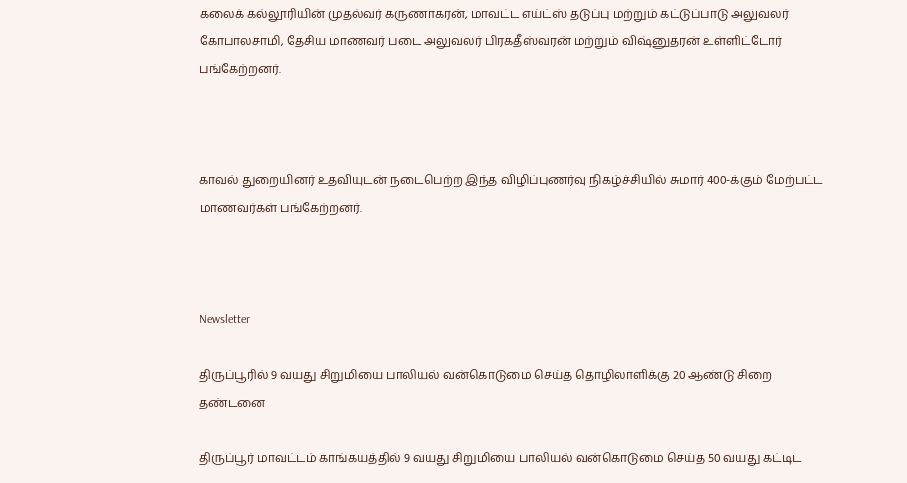கலைக் கல்லூரியின் முதல்வர் கருணாகரன், மாவட்ட எய்ட்ஸ் தடுப்பு மற்றும் கட்டுப்பாடு அலுவலர் கோபாலசாமி, தேசிய மாணவர் படை அலுவலர் பிரகதீஸ்வரன் மற்றும் விஷ்னுதரன் உள்ளிட்டோர் பங்கேற்றனர்.



காவல் துறையினர் உதவியுடன் நடைபெற்ற இந்த விழிப்புணர்வு நிகழ்ச்சியில் சுமார் 400-க்கும் மேற்பட்ட மாணவர்கள் பங்கேற்றனர்.



Newsletter

திருப்பூரில் 9 வயது சிறுமியை பாலியல் வன்கொடுமை செய்த தொழிலாளிக்கு 20 ஆண்டு சிறை தண்டனை

திருப்பூர் மாவட்டம் காங்கயத்தில் 9 வயது சிறுமியை பாலியல் வன்கொடுமை செய்த 50 வயது கட்டிட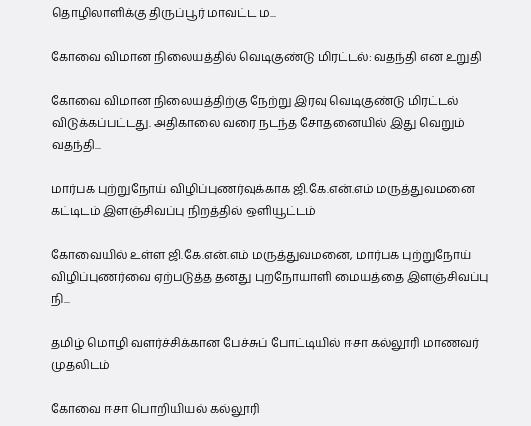தொழிலாளிக்கு திருப்பூர் மாவட்ட ம...

கோவை விமான நிலையத்தில் வெடிகுண்டு மிரட்டல்: வதந்தி என உறுதி

கோவை விமான நிலையத்திற்கு நேற்று இரவு வெடிகுண்டு மிரட்டல் விடுக்கப்பட்டது. அதிகாலை வரை நடந்த சோதனையில் இது வெறும் வதந்தி...

மார்பக புற்றுநோய் விழிப்புணர்வுக்காக ஜி.கே.என்.எம் மருத்துவமனை கட்டிடம் இளஞ்சிவப்பு நிறத்தில் ஒளியூட்டம்

கோவையில் உள்ள ஜி.கே.என்.எம் மருத்துவமனை, மார்பக புற்றுநோய் விழிப்புணர்வை ஏற்படுத்த தனது புறநோயாளி மையத்தை இளஞ்சிவப்பு நி...

தமிழ் மொழி வளர்ச்சிக்கான பேச்சுப் போட்டியில் ஈசா கல்லூரி மாணவர் முதலிடம்

கோவை ஈசா பொறியியல் கல்லூரி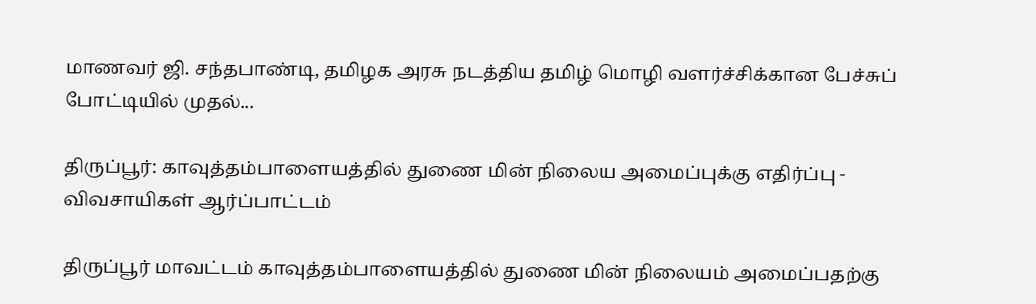மாணவர் ஜி. சந்தபாண்டி, தமிழக அரசு நடத்திய தமிழ் மொழி வளர்ச்சிக்கான பேச்சுப் போட்டியில் முதல்...

திருப்பூர்: காவுத்தம்பாளையத்தில் துணை மின் நிலைய அமைப்புக்கு எதிர்ப்பு - விவசாயிகள் ஆர்ப்பாட்டம்

திருப்பூர் மாவட்டம் காவுத்தம்பாளையத்தில் துணை மின் நிலையம் அமைப்பதற்கு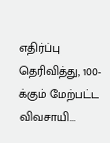எதிர்ப்பு தெரிவித்து, 100-க்கும் மேற்பட்ட விவசாயி...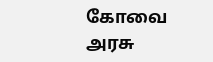கோவை அரசு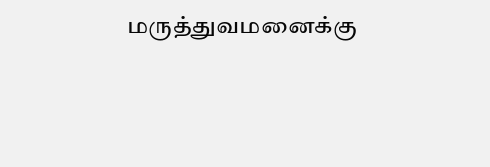மருத்துவமனைக்கு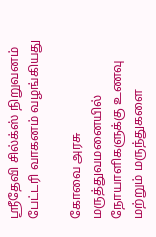ஸ்ரீதேவி சில்க்ஸ் நிறுவனம் பேட்டரி வாகனம் வழங்கியது

கோவை அரசு மருத்துவமனையில் நோயாளிகளுக்கு உணவு மற்றும் மருந்துகளை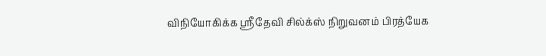விநியோகிக்க ஸ்ரீதேவி சில்க்ஸ் நிறுவனம் பிரத்யேக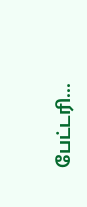பேட்டரி...